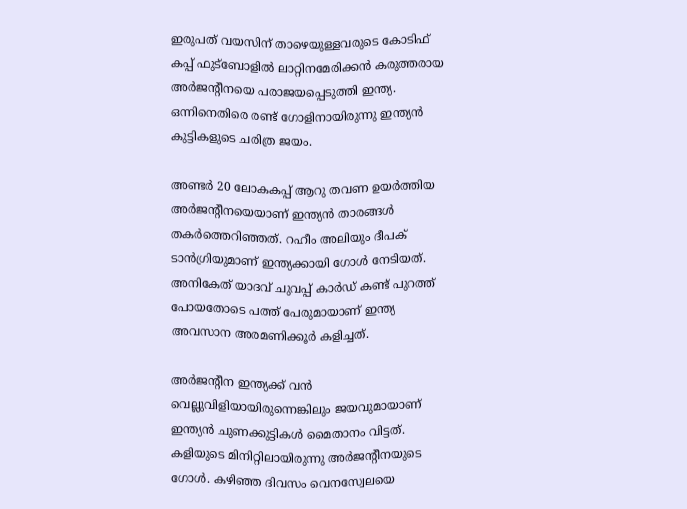ഇരുപത് വയസിന് താഴെയുള്ളവരുടെ കോടിഫ് കപ്പ് ഫുട്‌ബോളില്‍ ലാറ്റിനമേരിക്കന്‍ കരുത്തരായ അര്‍ജന്റീനയെ പരാജയപ്പെടുത്തി ഇന്ത്യ. ഒന്നിനെതിരെ രണ്ട് ഗോളിനായിരുന്നു ഇന്ത്യന്‍ കുട്ടികളുടെ ചരിത്ര ജയം.

അണ്ടര്‍ 20 ലോകകപ്പ് ആറു തവണ ഉയര്‍ത്തിയ അര്‍ജന്റീനയെയാണ് ഇന്ത്യന്‍ താരങ്ങള്‍ തകര്‍ത്തെറിഞ്ഞത്. റഹീം അലിയും ദീപക് ടാന്‍ഗ്രിയുമാണ് ഇന്ത്യക്കായി ഗോള്‍ നേടിയത്. അനികേത് യാദവ് ചുവപ്പ് കാര്‍ഡ് കണ്ട് പുറത്ത് പോയതോടെ പത്ത് പേരുമായാണ് ഇന്ത്യ അവസാന അരമണിക്കൂര്‍ കളിച്ചത്.

അര്‍ജന്റീന ഇന്ത്യക്ക് വന്‍ വെല്ലുവിളിയായിരുന്നെങ്കിലും ജയവുമായാണ് ഇന്ത്യന്‍ ചുണക്കുട്ടികള്‍ മൈതാനം വിട്ടത്. കളിയുടെ മിനിറ്റിലായിരുന്നു അര്‍ജന്റീനയുടെ ഗോള്‍. കഴിഞ്ഞ ദിവസം വെനസ്വേലയെ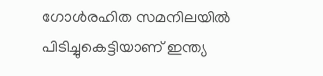ഗോള്‍രഹിത സമനിലയില്‍ പിടിച്ചുകെട്ടിയാണ് ഇന്ത്യ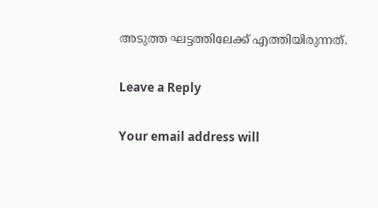അടുത്ത ഘട്ടത്തിലേക്ക് എത്തിയിരുന്നത്.

Leave a Reply

Your email address will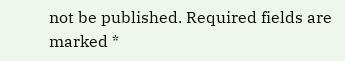not be published. Required fields are marked *